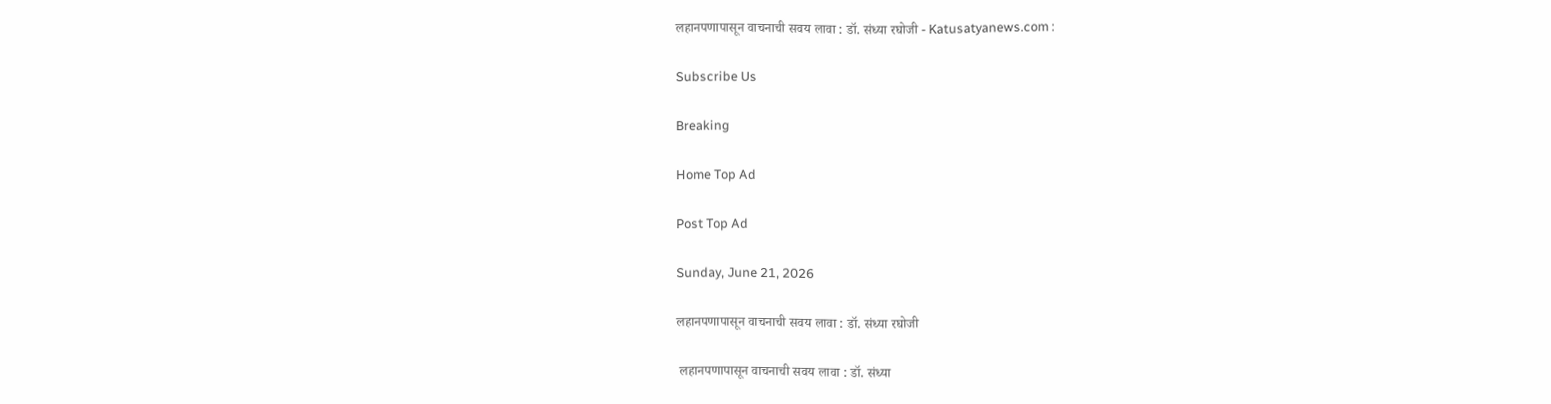लहानपणापासून वाचनाची सवय लावा : डॉ. संध्या रघोजी - Katusatyanews.com :

Subscribe Us

Breaking

Home Top Ad

Post Top Ad

Sunday, June 21, 2026

लहानपणापासून वाचनाची सवय लावा : डॉ. संध्या रघोजी

 लहानपणापासून वाचनाची सवय लावा : डॉ. संध्या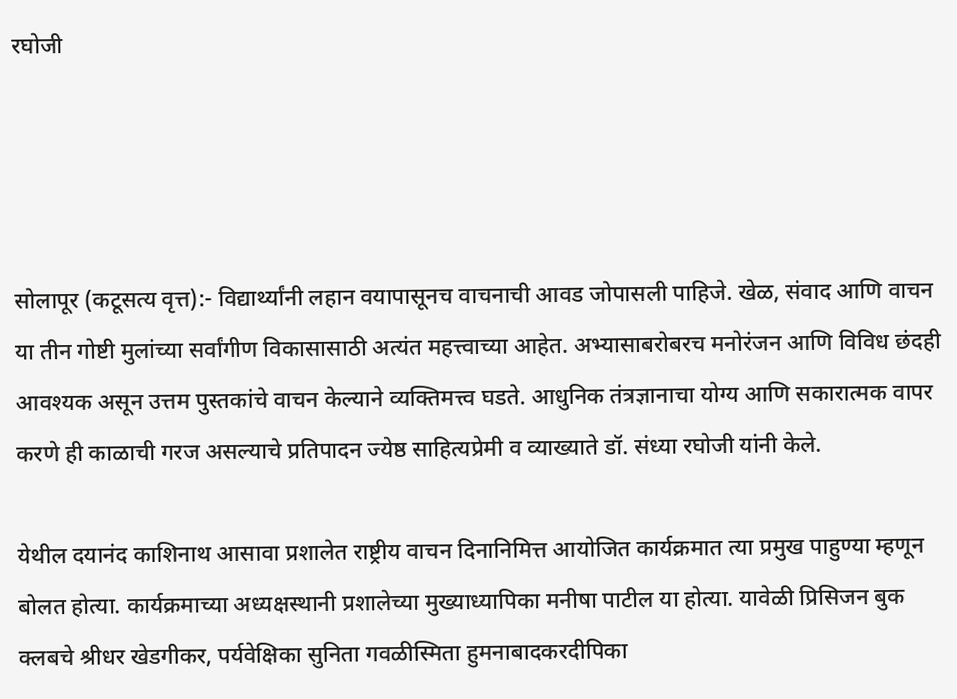रघोजी




सोलापूर (कटूसत्य वृत्त):- विद्यार्थ्यांनी लहान वयापासूनच वाचनाची आवड जोपासली पाहिजे. खेळ, संवाद आणि वाचन या तीन गोष्टी मुलांच्या सर्वांगीण विकासासाठी अत्यंत महत्त्वाच्या आहेत. अभ्यासाबरोबरच मनोरंजन आणि विविध छंदही आवश्यक असून उत्तम पुस्तकांचे वाचन केल्याने व्यक्तिमत्त्व घडते. आधुनिक तंत्रज्ञानाचा योग्य आणि सकारात्मक वापर करणे ही काळाची गरज असल्याचे प्रतिपादन ज्येष्ठ साहित्यप्रेमी व व्याख्याते डॉ. संध्या रघोजी यांनी केले.

येथील दयानंद काशिनाथ आसावा प्रशालेत राष्ट्रीय वाचन दिनानिमित्त आयोजित कार्यक्रमात त्या प्रमुख पाहुण्या म्हणून बोलत होत्या. कार्यक्रमाच्या अध्यक्षस्थानी प्रशालेच्या मुख्याध्यापिका मनीषा पाटील या होत्या. यावेळी प्रिसिजन बुक क्लबचे श्रीधर खेडगीकर, पर्यवेक्षिका सुनिता गवळीस्मिता हुमनाबादकरदीपिका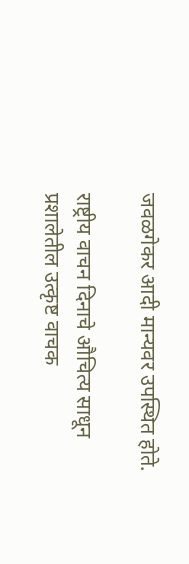जवळगेकर आदी मान्यवर उपस्थित होते.

राष्ट्रीय वाचन दिनाचे औचित्य साधून प्रशालेतील उत्कृष्ट वाचक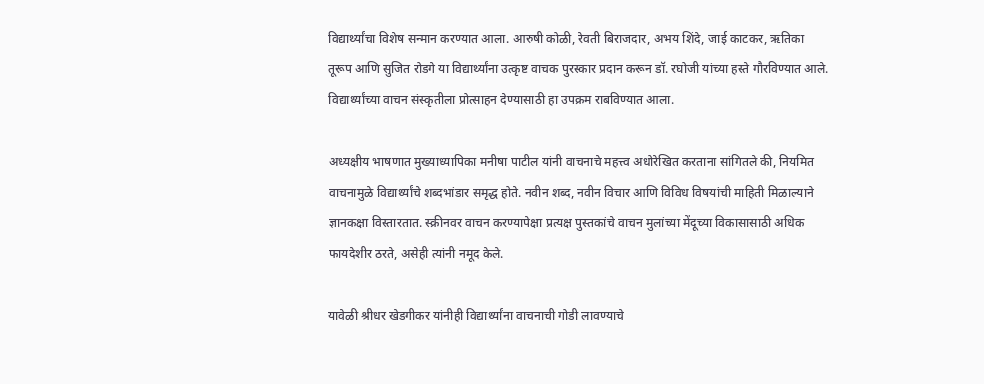विद्यार्थ्यांचा विशेष सन्मान करण्यात आला. आरुषी कोळी, रेवती बिराजदार, अभय शिंदे, जाई काटकर, ऋतिका तूरूप आणि सुजित रोडगे या विद्यार्थ्यांना उत्कृष्ट वाचक पुरस्कार प्रदान करून डॉ. रघोजी यांच्या हस्ते गौरविण्यात आले. विद्यार्थ्यांच्या वाचन संस्कृतीला प्रोत्साहन देण्यासाठी हा उपक्रम राबविण्यात आला.

अध्यक्षीय भाषणात मुख्याध्यापिका मनीषा पाटील यांनी वाचनाचे महत्त्व अधोरेखित करताना सांगितले की, नियमित वाचनामुळे विद्यार्थ्यांचे शब्दभांडार समृद्ध होते. नवीन शब्द, नवीन विचार आणि विविध विषयांची माहिती मिळाल्याने ज्ञानकक्षा विस्तारतात. स्क्रीनवर वाचन करण्यापेक्षा प्रत्यक्ष पुस्तकांचे वाचन मुलांच्या मेंदूच्या विकासासाठी अधिक फायदेशीर ठरते, असेही त्यांनी नमूद केले.

यावेळी श्रीधर खेडगीकर यांनीही विद्यार्थ्यांना वाचनाची गोडी लावण्याचे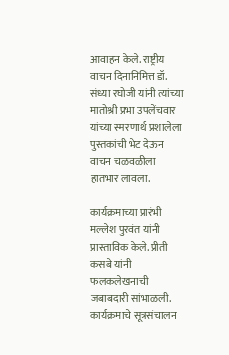आवाहन केले. राष्ट्रीय वाचन दिनानिमित्त डॉ. संध्या रघोजी यांनी त्यांच्या मातोश्री प्रभा उपलेंचवार यांच्या स्मरणार्थ प्रशालेला पुस्तकांची भेट देऊन वाचन चळवळीला हातभार लावला.

कार्यक्रमाच्या प्रारंभी मल्लेश पुरवंत यांनी प्रास्ताविक केले. प्रीती कसबे यांनी फलकलेखनाची जबाबदारी सांभाळली. कार्यक्रमाचे सूत्रसंचालन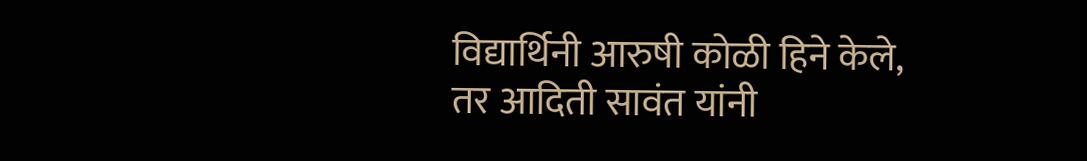विद्यार्थिनी आरुषी कोळी हिने केले, तर आदिती सावंत यांनी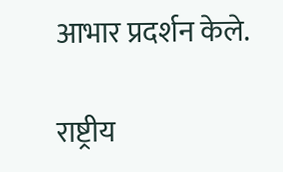आभार प्रदर्शन केले.

राष्ट्रीय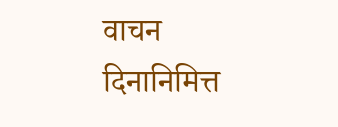वाचन दिनानिमित्त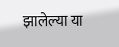झालेल्या या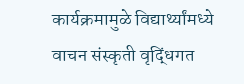कार्यक्रमामुळे विद्यार्थ्यांमध्ये वाचन संस्कृती वृद्धिंगत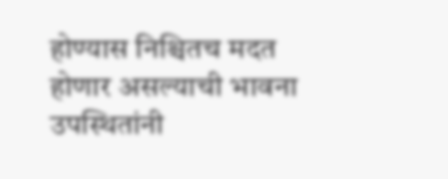होण्यास निश्चितच मदत होणार असल्याची भावना उपस्थितांनी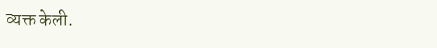व्यक्त केली.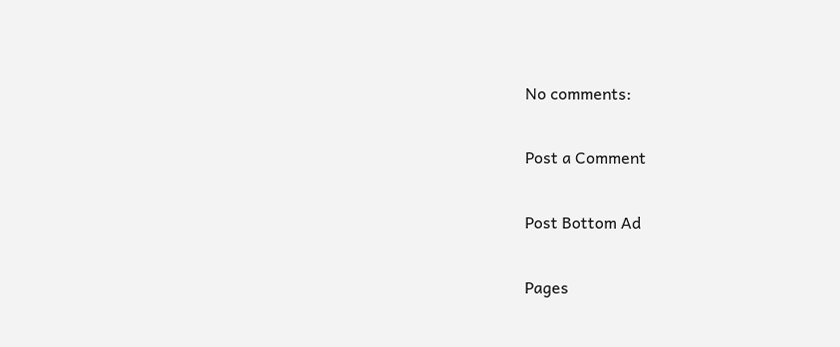No comments:

Post a Comment

Post Bottom Ad

Pages